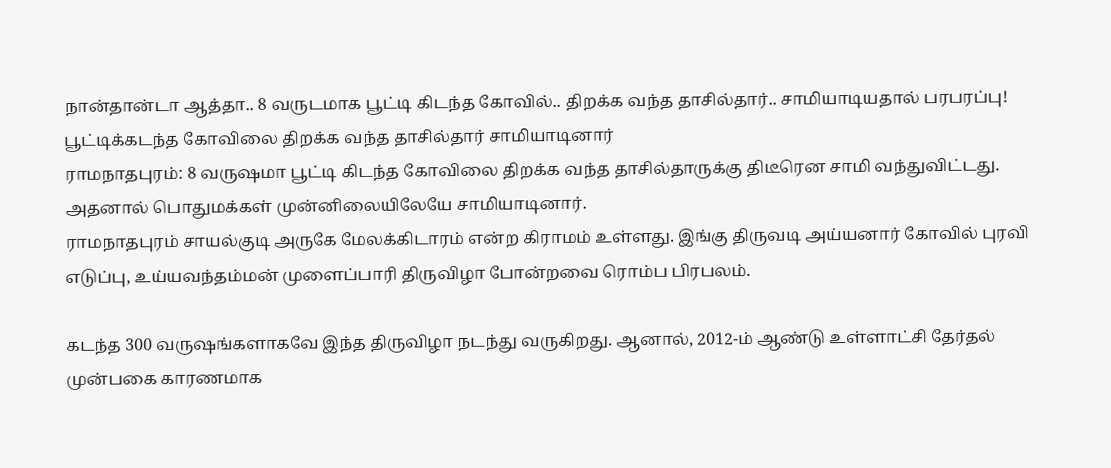நான்தான்டா ஆத்தா.. 8 வருடமாக பூட்டி கிடந்த கோவில்.. திறக்க வந்த தாசில்தார்.. சாமியாடியதால் பரபரப்பு!
பூட்டிக்கடந்த கோவிலை திறக்க வந்த தாசில்தார் சாமியாடினார்
ராமநாதபுரம்: 8 வருஷமா பூட்டி கிடந்த கோவிலை திறக்க வந்த தாசில்தாருக்கு திடீரென சாமி வந்துவிட்டது. அதனால் பொதுமக்கள் முன்னிலையிலேயே சாமியாடினார்.
ராமநாதபுரம் சாயல்குடி அருகே மேலக்கிடாரம் என்ற கிராமம் உள்ளது. இங்கு திருவடி அய்யனார் கோவில் புரவி எடுப்பு, உய்யவந்தம்மன் முளைப்பாரி திருவிழா போன்றவை ரொம்ப பிரபலம்.

கடந்த 300 வருஷங்களாகவே இந்த திருவிழா நடந்து வருகிறது. ஆனால், 2012-ம் ஆண்டு உள்ளாட்சி தேர்தல் முன்பகை காரணமாக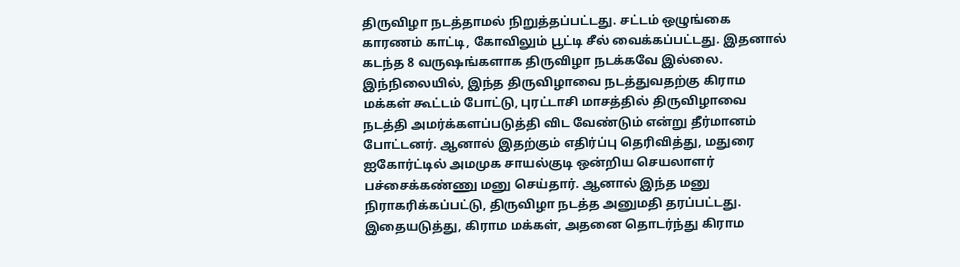திருவிழா நடத்தாமல் நிறுத்தப்பட்டது. சட்டம் ஒழுங்கை காரணம் காட்டி, கோவிலும் பூட்டி சீல் வைக்கப்பட்டது. இதனால் கடந்த 8 வருஷங்களாக திருவிழா நடக்கவே இல்லை.
இந்நிலையில், இந்த திருவிழாவை நடத்துவதற்கு கிராம மக்கள் கூட்டம் போட்டு, புரட்டாசி மாசத்தில் திருவிழாவை நடத்தி அமர்க்களப்படுத்தி விட வேண்டும் என்று தீர்மானம் போட்டனர். ஆனால் இதற்கும் எதிர்ப்பு தெரிவித்து, மதுரை ஐகோர்ட்டில் அமமுக சாயல்குடி ஒன்றிய செயலாளர் பச்சைக்கண்ணு மனு செய்தார். ஆனால் இந்த மனு நிராகரிக்கப்பட்டு, திருவிழா நடத்த அனுமதி தரப்பட்டது.
இதையடுத்து, கிராம மக்கள், அதனை தொடர்ந்து கிராம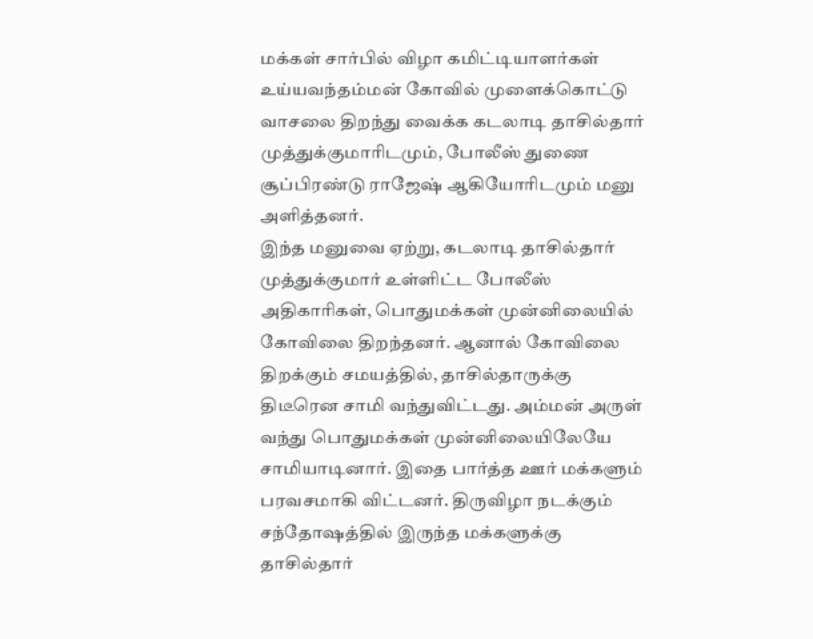மக்கள் சார்பில் விழா கமிட்டியாளர்கள் உய்யவந்தம்மன் கோவில் முளைக்கொட்டு வாசலை திறந்து வைக்க கடலாடி தாசில்தார் முத்துக்குமாரிடமும், போலீஸ் துணை சூப்பிரண்டு ராஜேஷ் ஆகியோரிடமும் மனு அளித்தனர்.
இந்த மனுவை ஏற்று, கடலாடி தாசில்தார் முத்துக்குமார் உள்ளிட்ட போலீஸ் அதிகாரிகள், பொதுமக்கள் முன்னிலையில் கோவிலை திறந்தனர். ஆனால் கோவிலை திறக்கும் சமயத்தில், தாசில்தாருக்கு திடீரென சாமி வந்துவிட்டது. அம்மன் அருள் வந்து பொதுமக்கள் முன்னிலையிலேயே சாமியாடினார். இதை பார்த்த ஊர் மக்களும் பரவசமாகி விட்டனர். திருவிழா நடக்கும் சந்தோஷத்தில் இருந்த மக்களுக்கு தாசில்தார்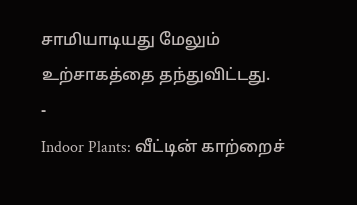சாமியாடியது மேலும் உற்சாகத்தை தந்துவிட்டது.
-
Indoor Plants: வீட்டின் காற்றைச்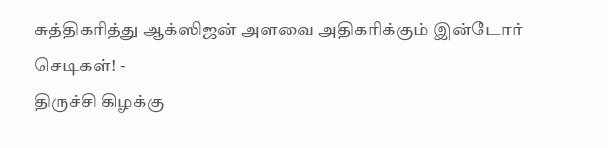சுத்திகரித்து ஆக்ஸிஜன் அளவை அதிகரிக்கும் இன்டோர் செடிகள்! -
திருச்சி கிழக்கு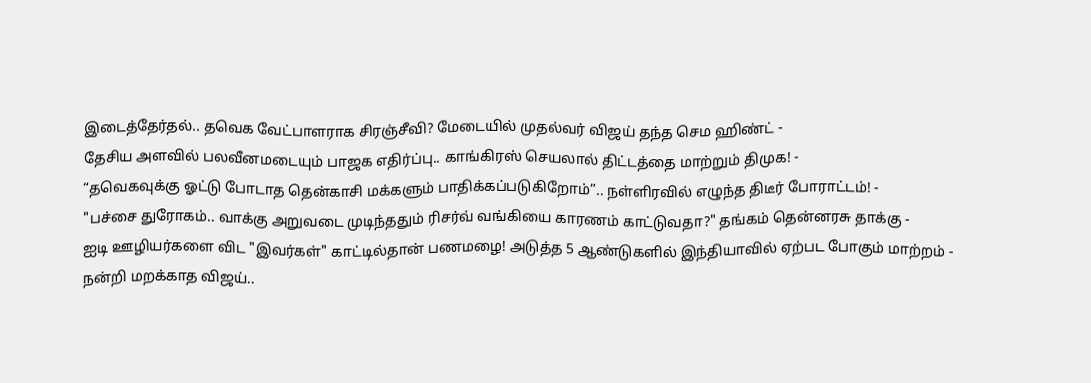இடைத்தேர்தல்.. தவெக வேட்பாளராக சிரஞ்சீவி? மேடையில் முதல்வர் விஜய் தந்த செம ஹிண்ட் -
தேசிய அளவில் பலவீனமடையும் பாஜக எதிர்ப்பு.. காங்கிரஸ் செயலால் திட்டத்தை மாற்றும் திமுக! -
“தவெகவுக்கு ஓட்டு போடாத தென்காசி மக்களும் பாதிக்கப்படுகிறோம்”.. நள்ளிரவில் எழுந்த திடீர் போராட்டம்! -
"பச்சை துரோகம்.. வாக்கு அறுவடை முடிந்ததும் ரிசர்வ் வங்கியை காரணம் காட்டுவதா?" தங்கம் தென்னரசு தாக்கு -
ஐடி ஊழியர்களை விட "இவர்கள்" காட்டில்தான் பணமழை! அடுத்த 5 ஆண்டுகளில் இந்தியாவில் ஏற்பட போகும் மாற்றம் -
நன்றி மறக்காத விஜய்..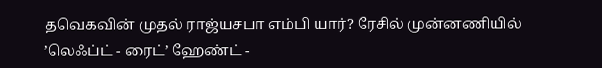தவெகவின் முதல் ராஜ்யசபா எம்பி யார்? ரேசில் முன்னணியில் ’லெஃப்ட் - ரைட்’ ஹேண்ட் -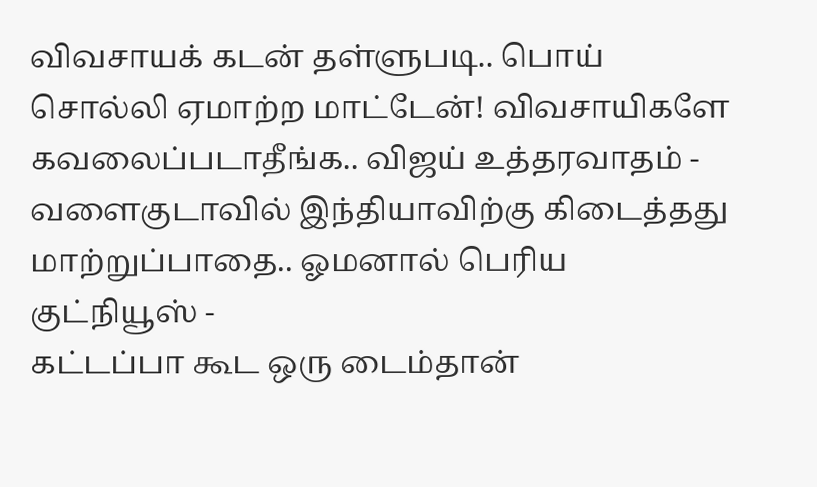விவசாயக் கடன் தள்ளுபடி.. பொய் சொல்லி ஏமாற்ற மாட்டேன்! விவசாயிகளே கவலைப்படாதீங்க.. விஜய் உத்தரவாதம் -
வளைகுடாவில் இந்தியாவிற்கு கிடைத்தது மாற்றுப்பாதை.. ஓமனால் பெரிய குட்நியூஸ் -
கட்டப்பா கூட ஒரு டைம்தான்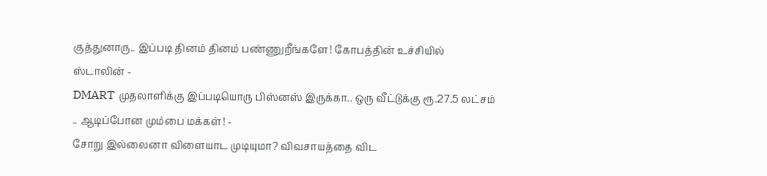குத்துனாரு.. இப்படி தினம் தினம் பண்ணுறீங்களே! கோபத்தின் உச்சியில் ஸ்டாலின் -
DMART முதலாளிக்கு இப்படியொரு பிஸ்னஸ் இருக்கா.. ஒரு வீட்டுக்கு ரூ.27.5 லட்சம் .. ஆடிப்போன மும்பை மக்கள்! -
சோறு இல்லைனா விளையாட முடியுமா? விவசாயத்தை விட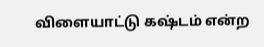விளையாட்டு கஷ்டம் என்ற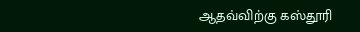ஆதவ்விற்கு கஸ்தூரி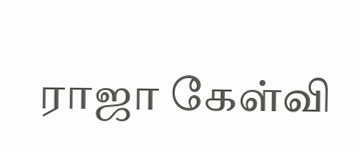ராஜா கேள்வி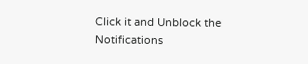Click it and Unblock the Notifications